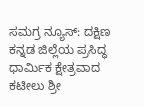ಸಮಗ್ರ ನ್ಯೂಸ್: ದಕ್ಷಿಣ ಕನ್ನಡ ಜಿಲ್ಲೆಯ ಪ್ರಸಿದ್ಧ ಧಾರ್ಮಿಕ ಕ್ಷೇತ್ರವಾದ ಕಟೀಲು ಶ್ರೀ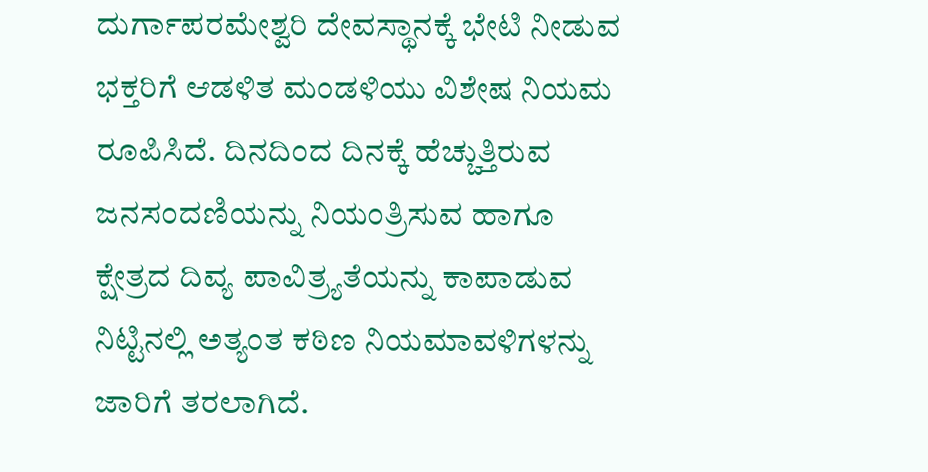ದುರ್ಗಾಪರಮೇಶ್ವರಿ ದೇವಸ್ಥಾನಕ್ಕೆ ಭೇಟಿ ನೀಡುವ ಭಕ್ತರಿಗೆ ಆಡಳಿತ ಮಂಡಳಿಯು ವಿಶೇಷ ನಿಯಮ ರೂಪಿಸಿದೆ. ದಿನದಿಂದ ದಿನಕ್ಕೆ ಹೆಚ್ಚುತ್ತಿರುವ ಜನಸಂದಣಿಯನ್ನು ನಿಯಂತ್ರಿಸುವ ಹಾಗೂ ಕ್ಷೇತ್ರದ ದಿವ್ಯ ಪಾವಿತ್ರ್ಯತೆಯನ್ನು ಕಾಪಾಡುವ ನಿಟ್ಟಿನಲ್ಲಿ ಅತ್ಯಂತ ಕಠಿಣ ನಿಯಮಾವಳಿಗಳನ್ನು ಜಾರಿಗೆ ತರಲಾಗಿದೆ.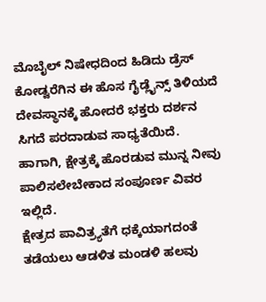ಮೊಬೈಲ್ ನಿಷೇಧದಿಂದ ಹಿಡಿದು ಡ್ರೆಸ್ ಕೋಡ್ವರೆಗಿನ ಈ ಹೊಸ ಗೈಡ್ಲೈನ್ಸ್ ತಿಳಿಯದೆ ದೇವಸ್ಥಾನಕ್ಕೆ ಹೋದರೆ ಭಕ್ತರು ದರ್ಶನ ಸಿಗದೆ ಪರದಾಡುವ ಸಾಧ್ಯತೆಯಿದೆ. ಹಾಗಾಗಿ, ಕ್ಷೇತ್ರಕ್ಕೆ ಹೊರಡುವ ಮುನ್ನ ನೀವು ಪಾಲಿಸಲೇಬೇಕಾದ ಸಂಪೂರ್ಣ ವಿವರ ಇಲ್ಲಿದೆ.
ಕ್ಷೇತ್ರದ ಪಾವಿತ್ರ್ಯತೆಗೆ ಧಕ್ಕೆಯಾಗದಂತೆ ತಡೆಯಲು ಆಡಳಿತ ಮಂಡಳಿ ಹಲವು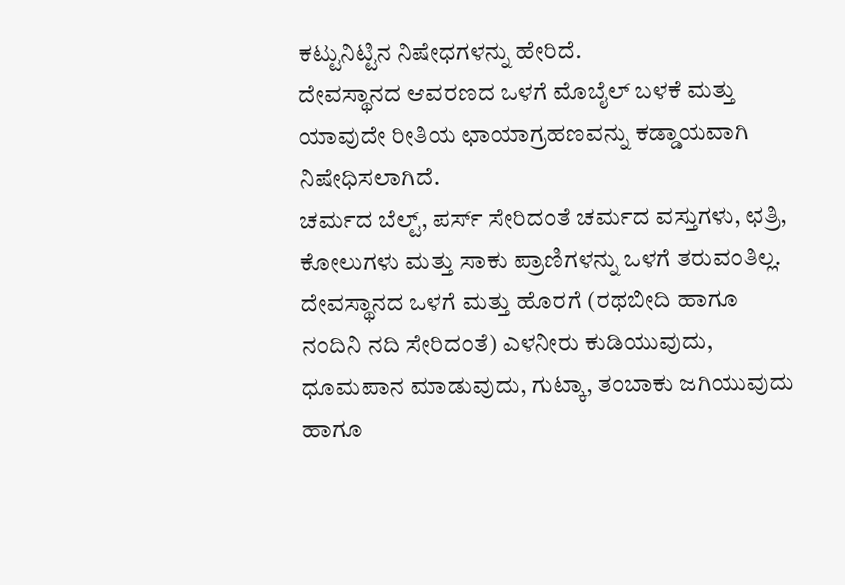ಕಟ್ಟುನಿಟ್ಟಿನ ನಿಷೇಧಗಳನ್ನು ಹೇರಿದೆ.
ದೇವಸ್ಥಾನದ ಆವರಣದ ಒಳಗೆ ಮೊಬೈಲ್ ಬಳಕೆ ಮತ್ತು ಯಾವುದೇ ರೀತಿಯ ಛಾಯಾಗ್ರಹಣವನ್ನು ಕಡ್ಡಾಯವಾಗಿ ನಿಷೇಧಿಸಲಾಗಿದೆ.
ಚರ್ಮದ ಬೆಲ್ಟ್, ಪರ್ಸ್ ಸೇರಿದಂತೆ ಚರ್ಮದ ವಸ್ತುಗಳು, ಛತ್ರಿ, ಕೋಲುಗಳು ಮತ್ತು ಸಾಕು ಪ್ರಾಣಿಗಳನ್ನು ಒಳಗೆ ತರುವಂತಿಲ್ಲ.
ದೇವಸ್ಥಾನದ ಒಳಗೆ ಮತ್ತು ಹೊರಗೆ (ರಥಬೀದಿ ಹಾಗೂ ನಂದಿನಿ ನದಿ ಸೇರಿದಂತೆ) ಎಳನೀರು ಕುಡಿಯುವುದು, ಧೂಮಪಾನ ಮಾಡುವುದು, ಗುಟ್ಕಾ, ತಂಬಾಕು ಜಗಿಯುವುದು ಹಾಗೂ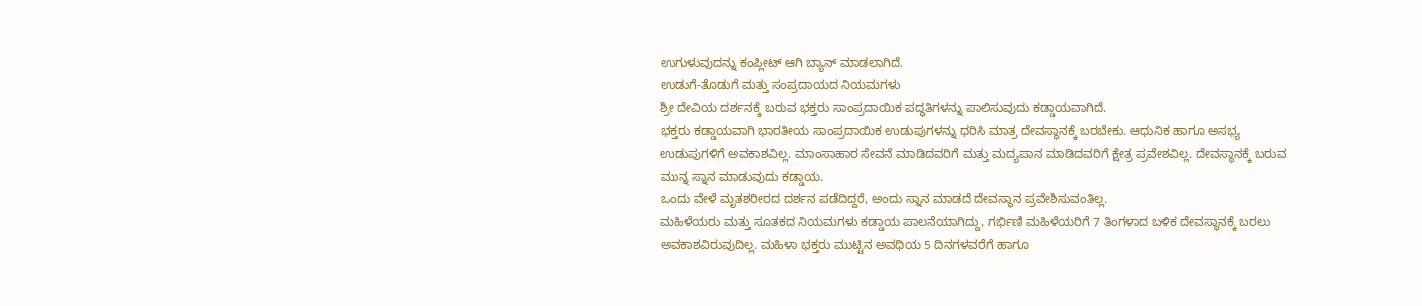ಉಗುಳುವುದನ್ನು ಕಂಪ್ಲೀಟ್ ಆಗಿ ಬ್ಯಾನ್ ಮಾಡಲಾಗಿದೆ.
ಉಡುಗೆ-ತೊಡುಗೆ ಮತ್ತು ಸಂಪ್ರದಾಯದ ನಿಯಮಗಳು
ಶ್ರೀ ದೇವಿಯ ದರ್ಶನಕ್ಕೆ ಬರುವ ಭಕ್ತರು ಸಾಂಪ್ರದಾಯಿಕ ಪದ್ಧತಿಗಳನ್ನು ಪಾಲಿಸುವುದು ಕಡ್ಡಾಯವಾಗಿದೆ.
ಭಕ್ತರು ಕಡ್ಡಾಯವಾಗಿ ಭಾರತೀಯ ಸಾಂಪ್ರದಾಯಿಕ ಉಡುಪುಗಳನ್ನು ಧರಿಸಿ ಮಾತ್ರ ದೇವಸ್ಥಾನಕ್ಕೆ ಬರಬೇಕು. ಆಧುನಿಕ ಹಾಗೂ ಅಸಭ್ಯ ಉಡುಪುಗಳಿಗೆ ಅವಕಾಶವಿಲ್ಲ. ಮಾಂಸಾಹಾರ ಸೇವನೆ ಮಾಡಿದವರಿಗೆ ಮತ್ತು ಮದ್ಯಪಾನ ಮಾಡಿದವರಿಗೆ ಕ್ಷೇತ್ರ ಪ್ರವೇಶವಿಲ್ಲ. ದೇವಸ್ಥಾನಕ್ಕೆ ಬರುವ ಮುನ್ನ ಸ್ನಾನ ಮಾಡುವುದು ಕಡ್ಡಾಯ.
ಒಂದು ವೇಳೆ ಮೃತಶರೀರದ ದರ್ಶನ ಪಡೆದಿದ್ದರೆ, ಅಂದು ಸ್ನಾನ ಮಾಡದೆ ದೇವಸ್ಥಾನ ಪ್ರವೇಶಿಸುವಂತಿಲ್ಲ.
ಮಹಿಳೆಯರು ಮತ್ತು ಸೂತಕದ ನಿಯಮಗಳು ಕಡ್ಡಾಯ ಪಾಲನೆಯಾಗಿದ್ದು, ಗರ್ಭಿಣಿ ಮಹಿಳೆಯರಿಗೆ 7 ತಿಂಗಳಾದ ಬಳಿಕ ದೇವಸ್ಥಾನಕ್ಕೆ ಬರಲು ಅವಕಾಶವಿರುವುದಿಲ್ಲ. ಮಹಿಳಾ ಭಕ್ತರು ಮುಟ್ಟಿನ ಅವಧಿಯ 5 ದಿನಗಳವರೆಗೆ ಹಾಗೂ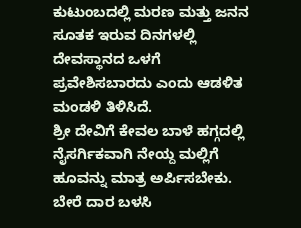ಕುಟುಂಬದಲ್ಲಿ ಮರಣ ಮತ್ತು ಜನನ ಸೂತಕ ಇರುವ ದಿನಗಳಲ್ಲಿ ದೇವಸ್ಥಾನದ ಒಳಗೆ ಪ್ರವೇಶಿಸಬಾರದು ಎಂದು ಆಡಳಿತ ಮಂಡಳಿ ತಿಳಿಸಿದೆ.
ಶ್ರೀ ದೇವಿಗೆ ಕೇವಲ ಬಾಳೆ ಹಗ್ಗದಲ್ಲಿ ನೈಸರ್ಗಿಕವಾಗಿ ನೇಯ್ದ ಮಲ್ಲಿಗೆ ಹೂವನ್ನು ಮಾತ್ರ ಅರ್ಪಿಸಬೇಕು. ಬೇರೆ ದಾರ ಬಳಸಿ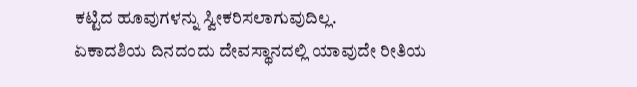ಕಟ್ಟಿದ ಹೂವುಗಳನ್ನು ಸ್ವೀಕರಿಸಲಾಗುವುದಿಲ್ಲ.
ಏಕಾದಶಿಯ ದಿನದಂದು ದೇವಸ್ಥಾನದಲ್ಲಿ ಯಾವುದೇ ರೀತಿಯ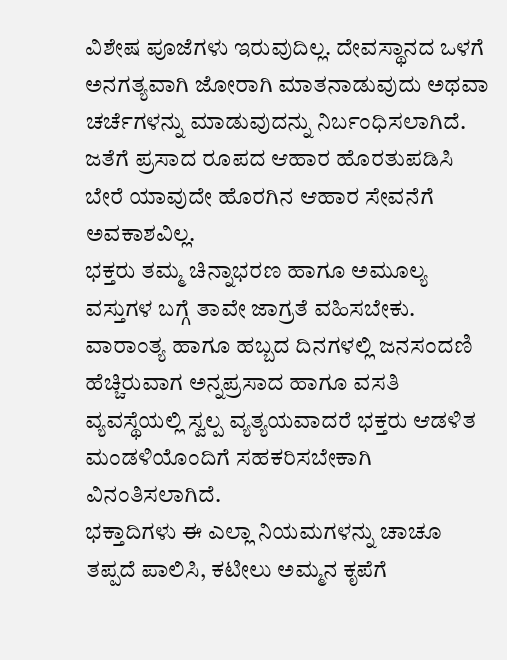ವಿಶೇಷ ಪೂಜೆಗಳು ಇರುವುದಿಲ್ಲ. ದೇವಸ್ಥಾನದ ಒಳಗೆ ಅನಗತ್ಯವಾಗಿ ಜೋರಾಗಿ ಮಾತನಾಡುವುದು ಅಥವಾ ಚರ್ಚೆಗಳನ್ನು ಮಾಡುವುದನ್ನು ನಿರ್ಬಂಧಿಸಲಾಗಿದೆ. ಜತೆಗೆ ಪ್ರಸಾದ ರೂಪದ ಆಹಾರ ಹೊರತುಪಡಿಸಿ ಬೇರೆ ಯಾವುದೇ ಹೊರಗಿನ ಆಹಾರ ಸೇವನೆಗೆ ಅವಕಾಶವಿಲ್ಲ.
ಭಕ್ತರು ತಮ್ಮ ಚಿನ್ನಾಭರಣ ಹಾಗೂ ಅಮೂಲ್ಯ ವಸ್ತುಗಳ ಬಗ್ಗೆ ತಾವೇ ಜಾಗ್ರತೆ ವಹಿಸಬೇಕು. ವಾರಾಂತ್ಯ ಹಾಗೂ ಹಬ್ಬದ ದಿನಗಳಲ್ಲಿ ಜನಸಂದಣಿ ಹೆಚ್ಚಿರುವಾಗ ಅನ್ನಪ್ರಸಾದ ಹಾಗೂ ವಸತಿ ವ್ಯವಸ್ಥೆಯಲ್ಲಿ ಸ್ವಲ್ಪ ವ್ಯತ್ಯಯವಾದರೆ ಭಕ್ತರು ಆಡಳಿತ ಮಂಡಳಿಯೊಂದಿಗೆ ಸಹಕರಿಸಬೇಕಾಗಿ ವಿನಂತಿಸಲಾಗಿದೆ.
ಭಕ್ತಾದಿಗಳು ಈ ಎಲ್ಲಾ ನಿಯಮಗಳನ್ನು ಚಾಚೂ ತಪ್ಪದೆ ಪಾಲಿಸಿ, ಕಟೀಲು ಅಮ್ಮನ ಕೃಪೆಗೆ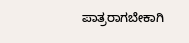ಪಾತ್ರರಾಗಬೇಕಾಗಿ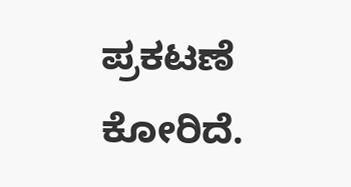ಪ್ರಕಟಣೆ ಕೋರಿದೆ.